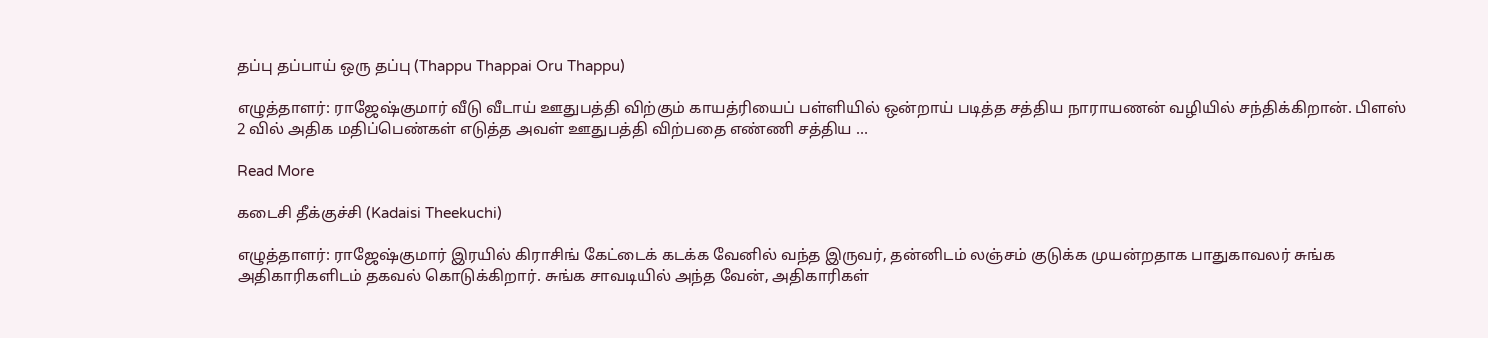தப்பு தப்பாய் ஒரு தப்பு (Thappu Thappai Oru Thappu)

எழுத்தாளர்: ராஜேஷ்குமார் வீடு வீடாய் ஊதுபத்தி விற்கும் காயத்ரியைப் பள்ளியில் ஒன்றாய் படித்த சத்திய நாராயணன் வழியில் சந்திக்கிறான். பிளஸ் 2 வில் அதிக மதிப்பெண்கள் எடுத்த அவள் ஊதுபத்தி விற்பதை எண்ணி சத்திய …

Read More

கடைசி தீக்குச்சி (Kadaisi Theekuchi)

எழுத்தாளர்: ராஜேஷ்குமார் இரயில் கிராசிங் கேட்டைக் கடக்க வேனில் வந்த இருவர், தன்னிடம் லஞ்சம் குடுக்க முயன்றதாக பாதுகாவலர் சுங்க அதிகாரிகளிடம் தகவல் கொடுக்கிறார். சுங்க சாவடியில் அந்த வேன், அதிகாரிகள்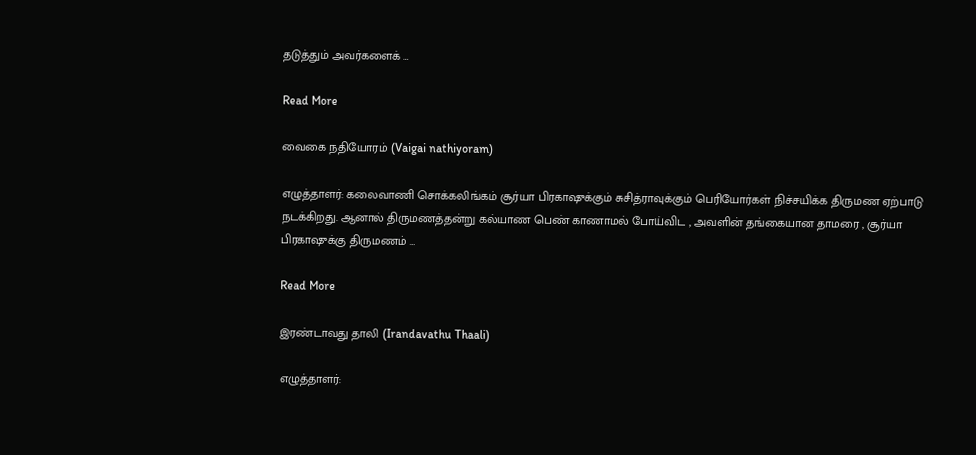தடுத்தும் அவர்களைக் …

Read More

வைகை நதியோரம் (Vaigai nathiyoram)

எழுத்தாளர்: கலைவாணி சொக்கலிங்கம் சூர்யா பிரகாஷுக்கும் சுசித்ராவுக்கும் பெரியோர்கள் நிச்சயிக்க திருமண ஏற்பாடு நடக்கிறது. ஆனால் திருமணத்தன்று கல்யாண பெண் காணாமல் போய்விட , அவளின் தங்கையான தாமரை , சூர்யா பிரகாஷுக்கு திருமணம் …

Read More

இரண்டாவது தாலி (Irandavathu Thaali)

எழுத்தாளர்: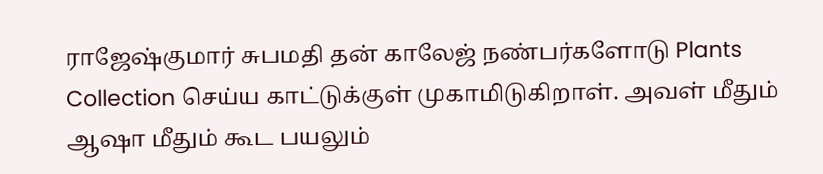ராஜேஷ்குமார் சுபமதி தன் காலேஜ் நண்பர்களோடு Plants Collection செய்ய காட்டுக்குள் முகாமிடுகிறாள். அவள் மீதும் ஆஷா மீதும் கூட பயலும்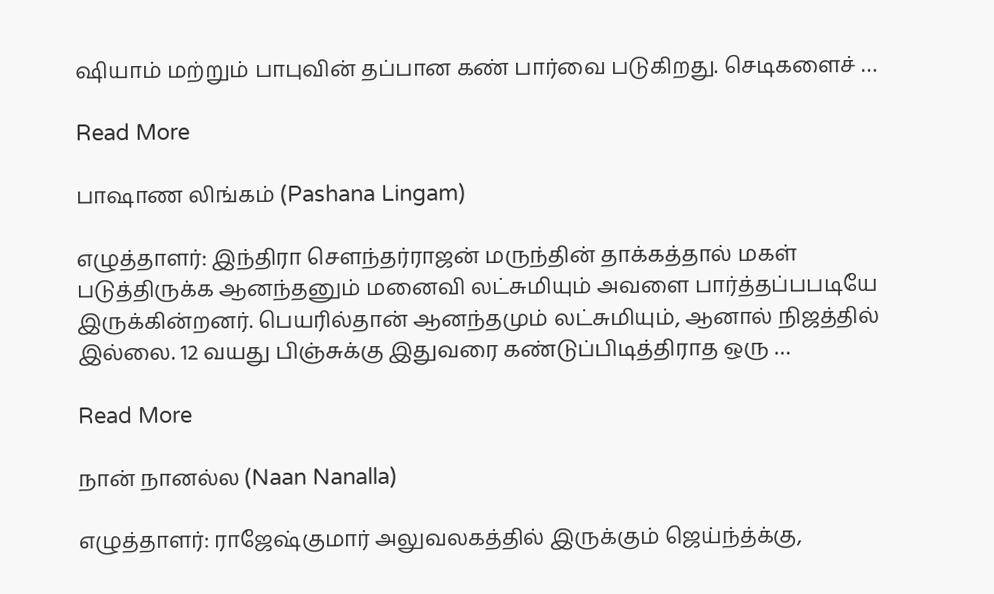ஷியாம் மற்றும் பாபுவின் தப்பான கண் பார்வை படுகிறது. செடிகளைச் …

Read More

பாஷாண லிங்கம் (Pashana Lingam)

எழுத்தாளர்: இந்திரா சௌந்தர்ராஜன் மருந்தின் தாக்கத்தால் மகள் படுத்திருக்க ஆனந்தனும் மனைவி லட்சுமியும் அவளை பார்த்தப்பபடியே இருக்கின்றனர். பெயரில்தான் ஆனந்தமும் லட்சுமியும், ஆனால் நிஜத்தில் இல்லை. 12 வயது பிஞ்சுக்கு இதுவரை கண்டுப்பிடித்திராத ஒரு …

Read More

நான் நானல்ல (Naan Nanalla)

எழுத்தாளர்: ராஜேஷ்குமார் அலுவலகத்தில் இருக்கும் ஜெய்ந்த்க்கு,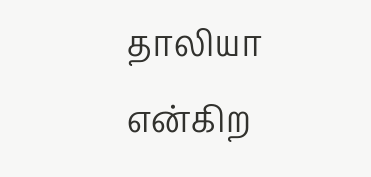தாலியா என்கிற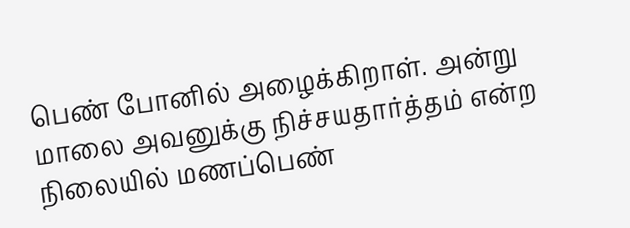பெண் போனில் அழைக்கிறாள். அன்று மாலை அவனுக்கு நிச்சயதார்த்தம் என்ற நிலையில் மணப்பெண்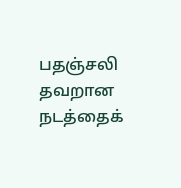பதஞ்சலி தவறான நடத்தைக்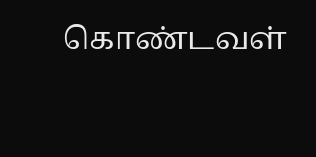கொண்டவள்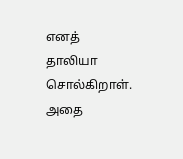எனத் தாலியா சொல்கிறாள். அதை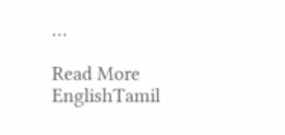…

Read More
EnglishTamil